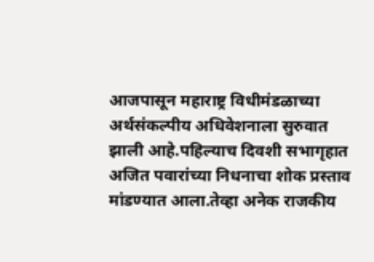आजपासून महाराष्ट्र विधीमंडळाच्या अर्थसंकल्पीय अधिवेशनाला सुरुवात झाली आहे.पहिल्याच दिवशी सभागृहात अजित पवारांच्या निधनाचा शोक प्रस्ताव मांडण्यात आला.तेव्हा अनेक राजकीय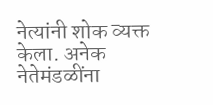नेत्यांनी शोक व्यक्त केला. अनेक नेतेमंडळींना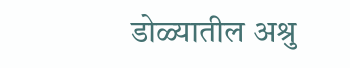डोळ्यातील अश्रु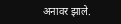अनावर झाले.